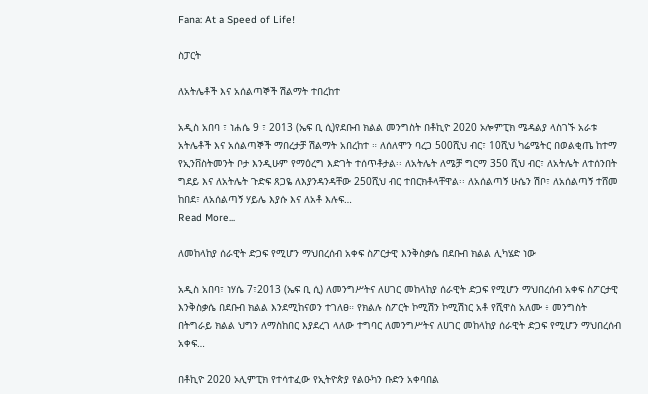Fana: At a Speed of Life!

ስፓርት

ለአትሌቶች እና አሰልጣኞች ሽልማት ተበረከተ

አዲስ አበባ ፣ ነሐሴ 9 ፣ 2013 (ኤፍ ቢ ሲ)የደቡብ ክልል መንግስት በቶኪዮ 2020 ኦሎምፒክ ሜዳልያ ላስገኙ አራቱ አትሌቶች እና አሰልጣኞች ማበረታቻ ሽልማት አበረከተ ። ለሰለሞን ባረጋ 500ሺህ ብር፣ 10ሺህ ካሬሜትር በወልቂጤ ከተማ የኢንቨስትመንት ቦታ እንዲሁም የማዕረግ እድገት ተሰጥቶታል፡፡ ለአትሌት ለሜቻ ግርማ 350 ሺህ ብር፣ ለአትሌት ለተሰንበት ግደይ እና ለአትሌት ጉድፍ ጸጋዬ ለእያንዳንዳቸው 250ሺህ ብር ተበርክቶላቸዋል፡፡ ለአሰልጣኝ ሁሴን ሽቦ፣ ለአሰልጣኝ ተሸመ ከበደ፣ ለአሰልጣኝ ሃይሌ እያሱ እና ለአቶ እሉፍ…
Read More...

ለመከላከያ ሰራዊት ድጋፍ የሚሆን ማህበረሰብ አቀፍ ስፖርታዊ እንቅስቃሴ በደቡብ ክልል ሊካሄድ ነው

አዲስ አበባ፣ ነሃሴ 7፣2013 (ኤፍ ቢ ሲ) ለመንግሥትና ለሀገር መከላከያ ሰራዊት ድጋፍ የሚሆን ማህበረሰብ አቀፍ ስፖርታዊ እንቅስቃሴ በደቡብ ክልል እንደሚከናወን ተገለፀ። የክልሉ ስፖርት ኮሚሽን ኮሚሽነር አቶ የሺዋስ አለሙ ፥ መንግስት በትግራይ ክልል ህግን ለማስከበር እያደረገ ላለው ተግባር ለመንግሥትና ለሀገር መከላከያ ሰራዊት ድጋፍ የሚሆን ማህበረሰብ አቀፍ…

በቶኪዮ 2020 ኦሊምፒክ የተሳተፈው የኢትዮጵያ የልዑካን ቡድን አቀባበል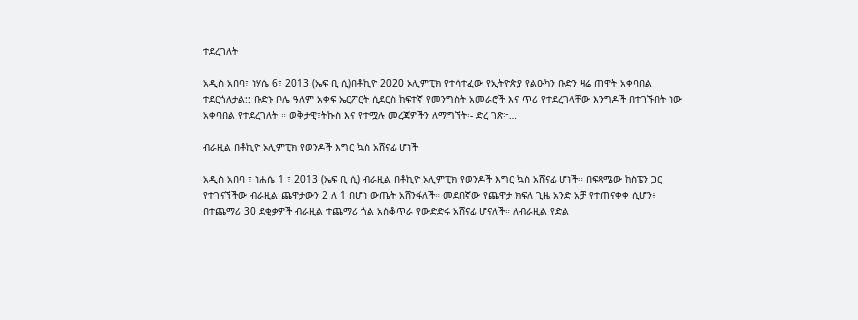ተደረገለት

አዲስ አበባ፣ ነሃሴ 6፣ 2013 (ኤፍ ቢ ሲ)በቶኪዮ 2020 ኦሊምፒክ የተሳተፈው የኢትዮጵያ የልዑካን ቡድን ዛሬ ጠዋት አቀባበል ተደርጎለታል:: ቡድኑ ቦሌ ዓለም አቀፍ ኤርፖርት ሲደርስ ከፍተኛ የመንግስት አመራሮች እና ጥሪ የተደረገላቸው እንግዶች በተገኙበት ነው አቀባበል የተደረገለት ። ወቅታዊ፣ትኩስ እና የተሟሉ መረጃዎችን ለማግኘት፡- ድረ ገጽ፦…

ብራዚል በቶኪዮ ኦሊምፒክ የወንዶች እግር ኳስ አሸናፊ ሆነች

አዲስ አበባ ፣ ነሐሴ 1 ፣ 2013 (ኤፍ ቢ ሲ) ብራዚል በቶኪዮ ኦሊምፒክ የወንዶች እግር ኳስ አሸናፊ ሆነች። በፍጻሜው ከስፔን ጋር የተገናኘችው ብራዚል ጨዋታውን 2 ለ 1 በሆነ ውጤት አሸንፋለች። መደበኛው የጨዋታ ክፍለ ጊዜ አንድ አቻ የተጠናቀቀ ሲሆን፥ በተጨማሪ 30 ደቂቃዎች ብራዚል ተጨማሪ ጎል አስቆጥራ የውድድሩ አሸናፊ ሆናለች። ለብራዚል የድል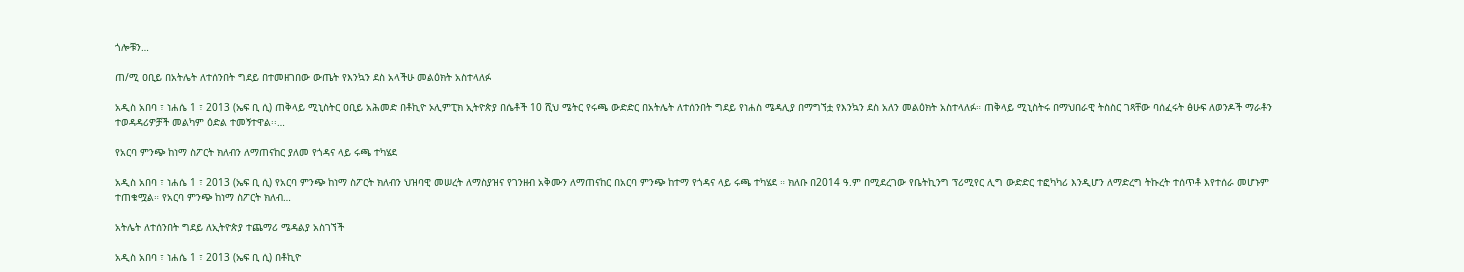ጎሎቹን…

ጠ/ሚ ዐቢይ በአትሌት ለተሰንበት ግደይ በተመዘገበው ውጤት የእንኳን ደስ አላችሁ መልዕክት አስተላለፉ

አዲስ አበባ ፣ ነሐሴ 1 ፣ 2013 (ኤፍ ቢ ሲ) ጠቅላይ ሚኒስትር ዐቢይ አሕመድ በቶኪዮ ኦሊምፒክ ኢትዮጵያ በሴቶች 10 ሺህ ሜትር የሩጫ ውድድር በአትሌት ለተሰንበት ግደይ የነሐስ ሜዳሊያ በማግኘቷ የእንኳን ደስ አለን መልዕክት አስተላለፉ። ጠቅላይ ሚኒስትሩ በማህበራዊ ትስስር ገጻቸው ባሰፈሩት ፅሁፍ ለወንዶች ማራቶን ተወዳዳሪዎቻች መልካም ዕድል ተመኝተዋል፡፡…

የአርባ ምንጭ ከነማ ስፖርት ክለብን ለማጠናከር ያለመ የጎዳና ላይ ሩጫ ተካሄደ

አዲስ አበባ ፣ ነሐሴ 1 ፣ 2013 (ኤፍ ቢ ሲ) የአርባ ምንጭ ከነማ ስፖርት ክለብን ህዝባዊ መሠረት ለማስያዝና የገንዘብ አቅሙን ለማጠናከር በአርባ ምንጭ ከተማ የጎዳና ላይ ሩጫ ተካሄደ ። ክለቡ በ2014 ዓ.ም በሚደረገው የቤትኪንግ ፕሪሚየር ሊግ ውድድር ተፎካካሪ እንዲሆን ለማድረግ ትኩረት ተሰጥቶ እየተሰራ መሆኑም ተጠቁሟል። የአርባ ምንጭ ከነማ ስፖርት ክለብ…

አትሌት ለተሰንበት ግደይ ለኢትዮጵያ ተጨማሪ ሜዳልያ አስገኘች

አዲስ አበባ ፣ ነሐሴ 1 ፣ 2013 (ኤፍ ቢ ሲ) በቶኪዮ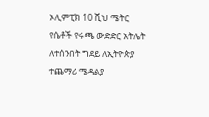ኦሊምፒክ 10 ሺህ ሜትር የሴቶች የሩጫ ውድድር አትሌት ለተሰንበት ግደይ ለኢትዮጵያ ተጨማሪ ሜዳልያ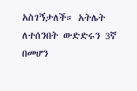አስገኝታለች። አትሌት ለተሰንበት ውድድሩን 3ኛ በመሆን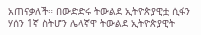አጠናቃለች። በውድድሩ ትውልደ ኢትዮጵያዊቷ ሲፋን ሃሰን 1ኛ ስትሆን ሌላኛዋ ትውልደ ኢትዮጵያዊት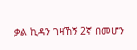ቃል ኪዳን ገዛኸኝ 2ኛ በመሆን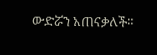ውድሯን አጠናቃለች።